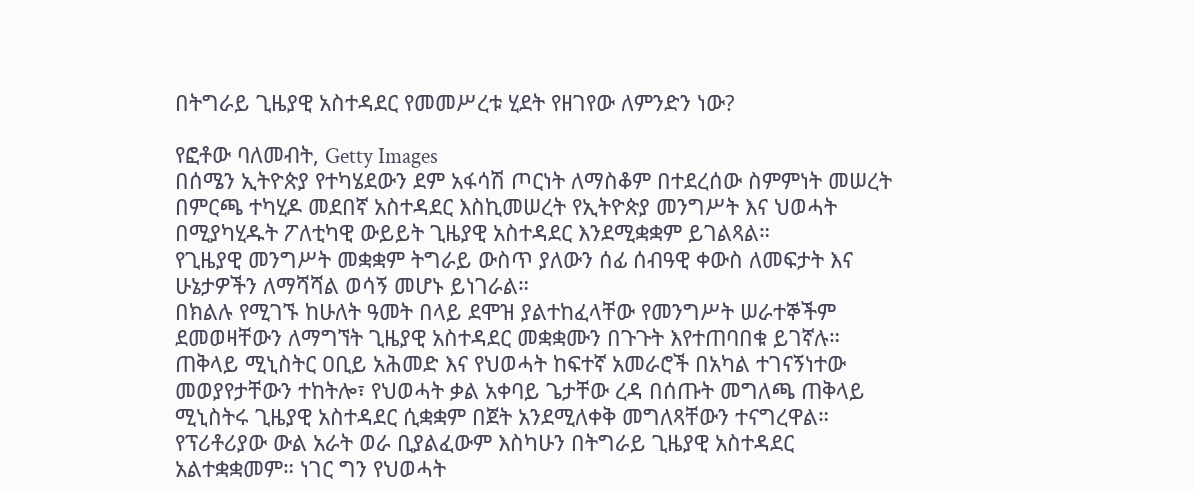በትግራይ ጊዜያዊ አስተዳደር የመመሥረቱ ሂደት የዘገየው ለምንድን ነው?

የፎቶው ባለመብት, Getty Images
በሰሜን ኢትዮጵያ የተካሄደውን ደም አፋሳሽ ጦርነት ለማስቆም በተደረሰው ስምምነት መሠረት በምርጫ ተካሂዶ መደበኛ አስተዳደር እስኪመሠረት የኢትዮጵያ መንግሥት እና ህወሓት በሚያካሂዱት ፖለቲካዊ ውይይት ጊዜያዊ አስተዳደር እንደሚቋቋም ይገልጻል።
የጊዜያዊ መንግሥት መቋቋም ትግራይ ውስጥ ያለውን ሰፊ ሰብዓዊ ቀውስ ለመፍታት እና ሁኔታዎችን ለማሻሻል ወሳኝ መሆኑ ይነገራል።
በክልሉ የሚገኙ ከሁለት ዓመት በላይ ደሞዝ ያልተከፈላቸው የመንግሥት ሠራተኞችም ደመወዛቸውን ለማግኘት ጊዜያዊ አስተዳደር መቋቋሙን በጉጉት እየተጠባበቁ ይገኛሉ።
ጠቅላይ ሚኒስትር ዐቢይ አሕመድ እና የህወሓት ከፍተኛ አመራሮች በአካል ተገናኝነተው መወያየታቸውን ተከትሎ፣ የህወሓት ቃል አቀባይ ጌታቸው ረዳ በሰጡት መግለጫ ጠቅላይ ሚኒስትሩ ጊዜያዊ አስተዳደር ሲቋቋም በጀት አንደሚለቀቅ መግለጻቸውን ተናግረዋል።
የፕሪቶሪያው ውል አራት ወራ ቢያልፈውም እስካሁን በትግራይ ጊዜያዊ አስተዳደር አልተቋቋመም። ነገር ግን የህወሓት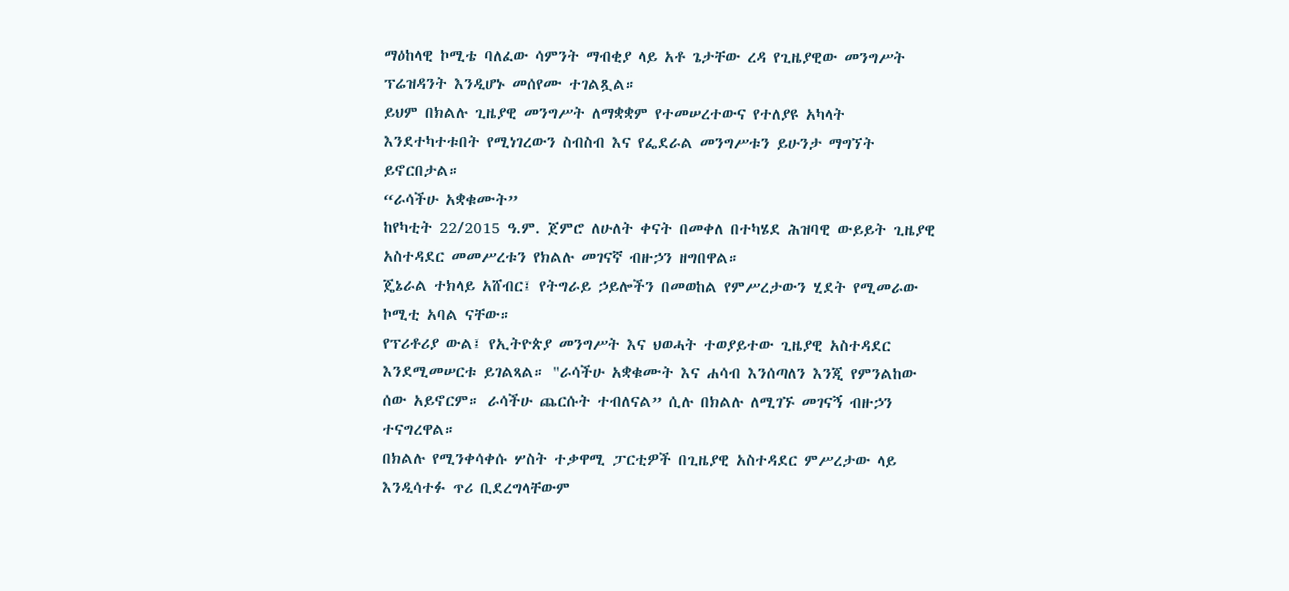ማዕከላዊ ኮሚቴ ባለፈው ሳምንት ማብቂያ ላይ አቶ ጌታቸው ረዳ የጊዜያዊው መንግሥት ፕሬዝዳንት እንዲሆኑ መሰየሙ ተገልጿል።
ይህም በክልሉ ጊዜያዊ መንግሥት ለማቋቋም የተመሠረተውና የተለያዩ አካላት እንደተካተቱበት የሚነገረውን ስብስብ እና የፌደራል መንግሥቱን ይሁንታ ማግኘት ይኖርበታል።
“ራሳችሁ አቋቁሙት”
ከየካቲት 22/2015 ዓ.ም. ጀምሮ ለሁለት ቀናት በመቀለ በተካሄደ ሕዝባዊ ውይይት ጊዜያዊ አስተዳደር መመሥረቱን የክልሉ መገናኛ ብዙኃን ዘግበዋል።
ጄኔራል ተክላይ አሸብር፤ የትግራይ ኃይሎችን በመወከል የምሥረታውን ሂደት የሚመራው ኮሚቲ አባል ናቸው።
የፕሪቶሪያ ውል፤ የኢትዮጵያ መንግሥት እና ህወሓት ተወያይተው ጊዜያዊ አስተዳደር እንደሚመሠርቱ ይገልጻል። "ራሳችሁ አቋቁሙት እና ሐሳብ እንሰጣለን እንጂ የምንልከው ሰው አይኖርም። ራሳችሁ ጨርሱት ተብለናል” ሲሉ በክልሉ ለሚገኙ መገናኝ ብዙኃን ተናግረዋል።
በክልሉ የሚንቀሳቀሱ ሦስት ተቃዋሚ ፓርቲዎች በጊዜያዊ አስተዳደር ምሥረታው ላይ እንዲሳተፉ ጥሪ ቢደረግላቸውም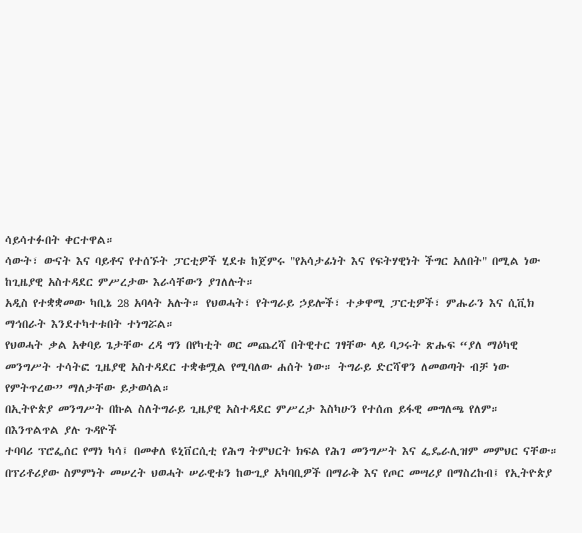ሳይሳተፉበት ቀርተዋል።
ሳውት፣ ውናት እና ባይቶና የተሰኙት ፓርቲዎች ሂደቱ ከጀምሩ "የአሳታፊነት እና የፍትሃዊነት ችግር አለበት" በሚል ነው ከጊዜያዊ አስተዳደር ምሥረታው እራሳቸውን ያገለሉት።
አዲስ የተቋቋመው ካቢኔ 28 አባላት አሉት። የህወሓት፣ የትግራይ ኃይሎች፣ ተቃዋሚ ፓርቲዎች፣ ምሑራን እና ሲቪክ ማኅበራት እንደተካተቱበት ተነግሯል።
የህወሓት ቃል አቀባይ ጌታቸው ረዳ ግን በየካቲት ወር መጨረሻ በትዊተር ገፃቸው ላይ ባጋሩት ጽሑፍ “ያለ ማዕካዊ መንግሥት ተሳትፎ ጊዜያዊ አስተዳደር ተቋቁሟል የሚባለው ሐሰት ነው። ትግራይ ድርሻዋን ለመወጣት ብቻ ነው የምትጥረው” ማለታቸው ይታወሳል።
በኢትዮጵያ መንግሥት በኩል ስለትግራይ ጊዜያዊ አስተዳደር ምሥረታ እስካሁን የተሰጠ ይፋዊ መግለጫ የለም።
በእንጥልጥል ያሉ ጉዳዮች
ተባባሪ ፕሮፌሰር የማነ ካሳ፤ በመቀለ ዩኒቨርሲቲ የሕግ ትምህርት ክፍል የሕገ መንግሥት እና ፌዴራሊዝም መምህር ናቸው።
በፕሪቶሪያው ስምምነት መሠረት ህወሓት ሠራዊቱን ከውጊያ አካባቢዎች በማራቅ እና የጦር መሣሪያ በማስረከብ፤ የኢትዮጵያ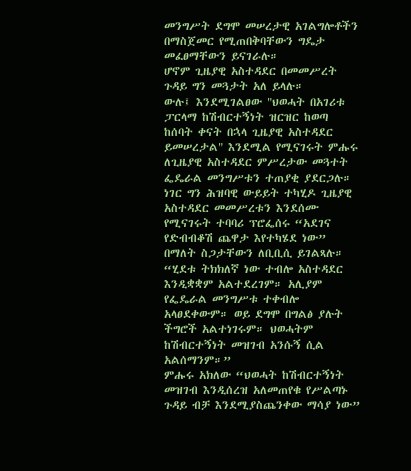መንግሥት ደግሞ መሠረታዊ አገልግሎቶችን በማስጀመር የሚጠበቅባቸውን ግዴታ መፈፀማቸውን ይናገራሉ።
ሆኖም ጊዜያዊ አስተዳደር በመመሥረት ጉዳይ ግን መጓታት አለ ይላሉ።
ውሉ፤ እንደሚገልፀው "ህወሓት በአገሪቱ ፓርላማ ከሽብርተኝነት ዝርዝር ከወጣ ከሰባት ቀናት በኋላ ጊዜያዊ አስተዳደር ይመሠረታል" እንደሚል የሚናገሩት ምሑሩ ለጊዜያዊ አስተዳደር ምሥረታው መጓተት ፌዴራል መንግሥቱን ተጠያቂ ያደርጋሉ።
ነገር ግን ሕዝባዊ ውይይት ተካሂዶ ጊዜያዊ አስተዳደር መመሥረቱን እንደሰሙ የሚናገሩት ተባባሪ ፕሮፌሰሩ “አደገና የድብብቆሽ ጨዋታ እየተካሄደ ነው” በማለት ስጋታቸውን ለቢቢሲ ይገልጻሉ።
“ሂደቱ ትክክለኛ ነው ተብሎ አስተዳደር እንዲቋቋም አልተደረገም። አሊያም የፌዴራል መንግሥቱ ተቀብሎ አላፀደቀውም። ወይ ደግሞ በግልፅ ያሉት ችግሮች አልተነገሩም። ህወሓትም ከሽብርተኝነት መዝገብ አንሱኝ ሲል አልሰማንም።”
ምሑሩ አክለው “ህወሓት ከሽብርተኝነት መዝገብ እንዲሰረዝ አለመጠየቁ የሥልጣኑ ጉዳይ ብቻ እንደሚያስጨንቀው ማሳያ ነው”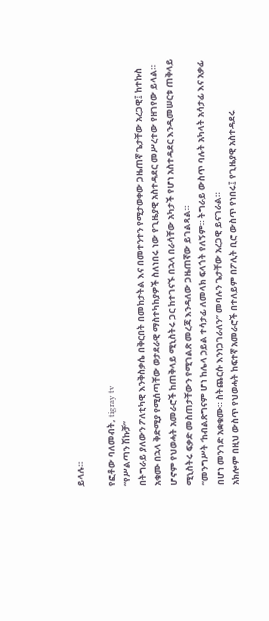ይላሉ።

የፎቶው ባለመብት, tigray tv
“የሥልጣን ሽኩቻ”
በትግራይ ያለውን ፖለቲካዊ እንቅስቃሴ በቅርበት በመከታትል እና በመተንተን የሚታወቀው ጋዜጠኛ ጌታቸው አረጋዊ፤ ከተኩስ አቁሙ በኋላ ቅድሚያ የሚሰጣቸው ወታደራዊ ማስተካከያዎች ስለነበሩ ነው የጊዜያዊ አስተዳደር መሥረተው የዘገየው ይላል።
ሆኖም የህወሓት አመራሮች ከጠቅላይ ሚኒስትሩ ጋር ከተገናኙ በኋላ በራሳቸው አካታች የሆነ አስተዳደር እንዲመሠርቱ ጠቅላይ ሚኒስትሩ ፍቃድ መስጠታቸውን የሚገልጽ መረጃ እንዳለው ጋዜጠኛው ይገልጻል።
“መንግሥት ‘ከብልጽግናም ሆነ ከሌላ ኃይል ተሳታፊ ለመላክ ፍላጎት የለኝም። ትግራይ ውስጥ ባሉት አካላት አሳታፊ እና አቃፊ በሆነ መንገድ አቋቁሙ። ስትጨርሱ እንነጋገራለን” መባሉን ጌታቸው አረጋዊ ይናገራል።
አክሎም በዚህ ውስጥ የህወሓት ከፍተኛ አመራሮች በተለይም በፖሊት ቢሮ ውስጥ የነበሩ፤ የጊዜያዊ አስተዳደሩ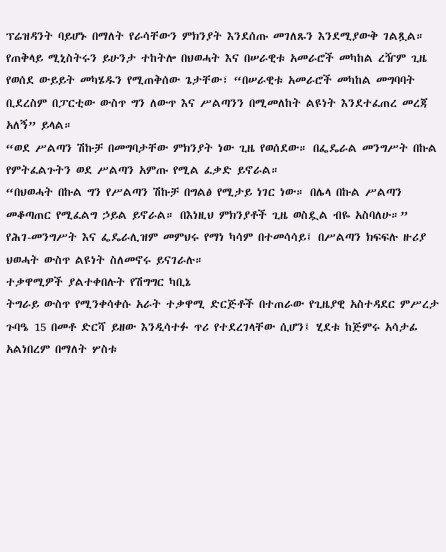ፕሬዝዳንት ባይሆኑ በማለት የራሳቸውን ምክንያት እንደሰጡ መገለጹን እንደሚያውቅ ገልጿል።
የጠቅላይ ሚኒስትሩን ይሁንታ ተከትሎ በህወሓት እና በሠራዊቱ አመራሮች መካከል ረዥም ጊዜ የወሰደ ውይይት መካሄዱን የሚጠቅሰው ጌታቸው፣ “በሠራዊቱ አመራሮች መካከል መግባባት ቢደረስም በፓርቲው ውስጥ ግን ለውጥ እና ሥልጣንን በሚመለከት ልዩነት እንደተፈጠረ መረጃ አለኝ” ይላል።
“ወደ ሥልጣን ሽኩቻ በመግባታቸው ምክንያት ነው ጊዜ የወሰደው። በፌዴራል መንግሥት በኩል የምትፈልጉትን ወደ ሥልጣን አምጡ የሚል ፈቃድ ይኖራል።
“በህወሓት በኩል ግን የሥልጣን ሽኩቻ በግልፅ የሚታይ ነገር ነው። በሌላ በኩል ሥልጣን መቆጣጠር የሚፈልግ ኃይል ይኖራል። በእነዚህ ምክንያቶች ጊዜ ወስዷል ብዬ አስባለሁ።”
የሕገ-መንግሥት እና ፌዴራሊዝም መምህሩ የማነ ካሳም በተመሳሳይ፤ በሥልጣን ክፍፍሉ ዙሪያ ህወሓት ውስጥ ልዩነት ስለመኖሩ ይናገራሉ።
ተቃዋሚዎች ያልተቀበሉት የሽግግር ካቢኔ
ትግራይ ውስጥ የሚንቀሳቀሱ አራት ተቃዋሚ ድርጅቶች በተጠራው የጊዜያዊ አስተዳደር ምሥረታ ጉባዔ 15 በመቶ ድርሻ ይዘው እንዲሳተፉ ጥሪ የተደረገላቸው ሲሆን፤ ሂደቱ ከጅምሩ አሳታፊ አልነበረም በማለት ሦስቱ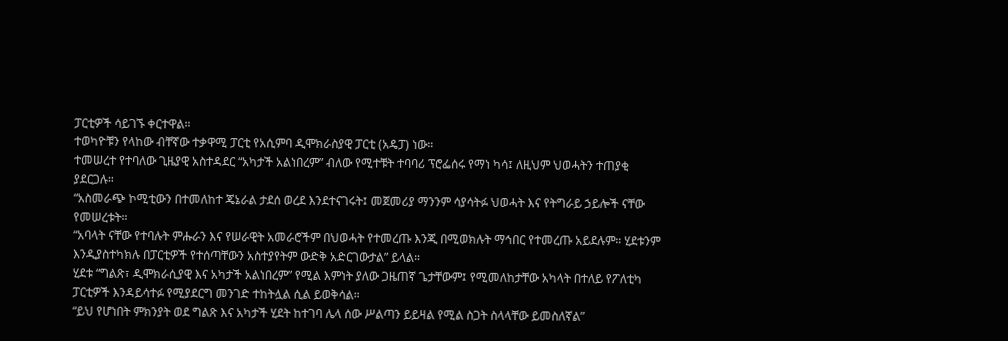ፓርቲዎች ሳይገኙ ቀርተዋል።
ተወካዮቹን የላከው ብቸኛው ተቃዋሚ ፓርቲ የአሲምባ ዲሞክራስያዊ ፓርቲ (አዴፓ) ነው።
ተመሠረተ የተባለው ጊዜያዊ አስተዳደር “አካታች አልነበረም” ብለው የሚተቹት ተባባሪ ፕሮፌሰሩ የማነ ካሳ፤ ለዚህም ህወሓትን ተጠያቂ ያደርጋሉ።
“አስመራጭ ኮሚቲውን በተመለከተ ጄኔራል ታደሰ ወረደ እንደተናገሩት፤ መጀመሪያ ማንንም ሳያሳትፉ ህወሓት እና የትግራይ ኃይሎች ናቸው የመሠረቱት።
“አባላት ናቸው የተባሉት ምሑራን እና የሠራዊት አመራሮችም በህወሓት የተመረጡ እንጂ በሚወክሉት ማኅበር የተመረጡ አይደሉም። ሂደቱንም እንዲያስተካክሉ በፓርቲዎች የተሰጣቸውን አስተያየትም ውድቅ አድርገውታል” ይላል።
ሂደቱ “ግልጽ፣ ዲሞክራሲያዊ እና አካታች አልነበረም” የሚል እምነት ያለው ጋዜጠኛ ጌታቸውም፤ የሚመለከታቸው አካላት በተለይ የፖለቲካ ፓርቲዎች እንዳይሳተፉ የሚያደርግ መንገድ ተከትሏል ሲል ይወቅሳል።
“ይህ የሆነበት ምክንያት ወደ ግልጽ እና አካታች ሂደት ከተገባ ሌላ ሰው ሥልጣን ይይዛል የሚል ስጋት ስላላቸው ይመስለኛል”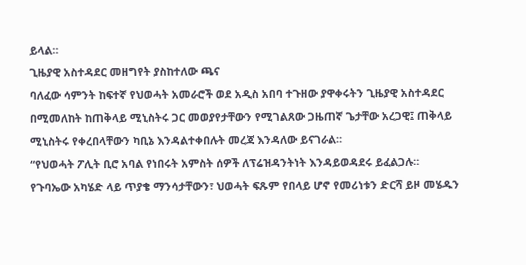ይላል።
ጊዜያዊ አስተዳደር መዘግየት ያስከተለው ጫና
ባለፈው ሳምንት ከፍተኛ የህወሓት አመራሮች ወደ አዲስ አበባ ተጉዘው ያዋቀሩትን ጊዜያዊ አስተዳደር በሚመለከት ከጠቅላይ ሚኒስትሩ ጋር መወያየታቸውን የሚገልጸው ጋዜጠኛ ጌታቸው አረጋዊ፤ ጠቅላይ ሚኒስትሩ የቀረበላቸውን ካቢኔ እንዳልተቀበሉት መረጃ እንዳለው ይናገራል።
“የህወሓት ፖሊት ቢሮ አባል የነበሩት አምስት ሰዎች ለፕሬዝዳንትነት እንዳይወዳደሩ ይፈልጋሉ። የጉባኤው አካሄድ ላይ ጥያቄ ማንሳታቸውን፣ ህወሓት ፍጹም የበላይ ሆኖ የመሪነቱን ድርሻ ይዞ መሄዱን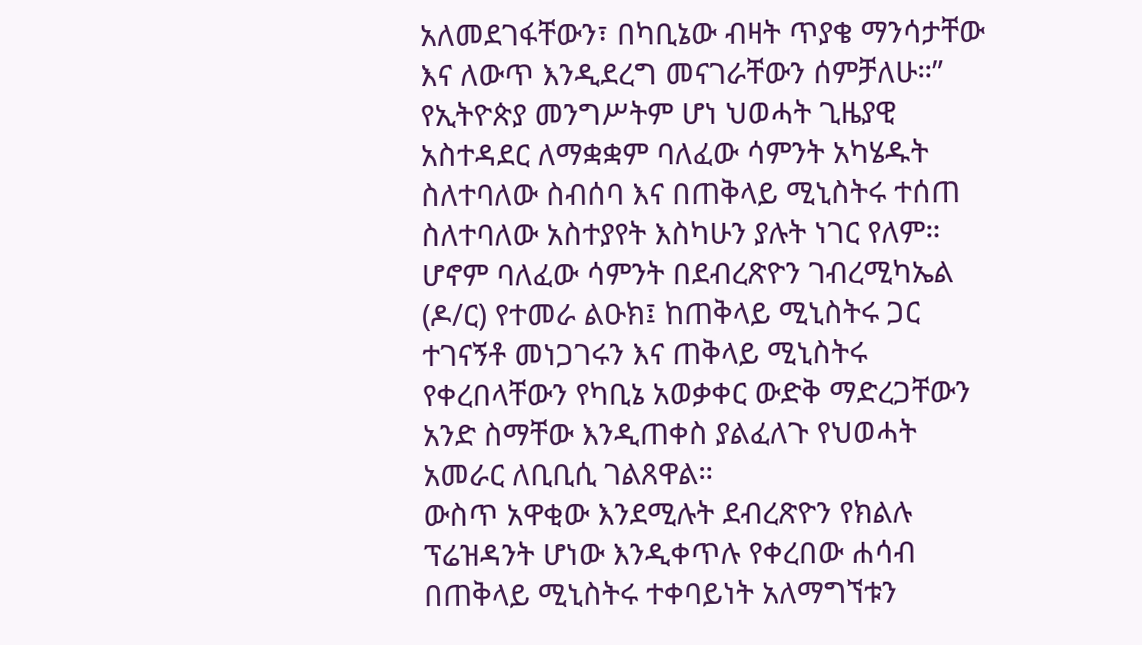አለመደገፋቸውን፣ በካቢኔው ብዛት ጥያቄ ማንሳታቸው እና ለውጥ እንዲደረግ መናገራቸውን ሰምቻለሁ።”
የኢትዮጵያ መንግሥትም ሆነ ህወሓት ጊዜያዊ አስተዳደር ለማቋቋም ባለፈው ሳምንት አካሄዱት ስለተባለው ስብሰባ እና በጠቅላይ ሚኒስትሩ ተሰጠ ስለተባለው አስተያየት እስካሁን ያሉት ነገር የለም።
ሆኖም ባለፈው ሳምንት በደብረጽዮን ገብረሚካኤል (ዶ/ር) የተመራ ልዑክ፤ ከጠቅላይ ሚኒስትሩ ጋር ተገናኝቶ መነጋገሩን እና ጠቅላይ ሚኒስትሩ የቀረበላቸውን የካቢኔ አወቃቀር ውድቅ ማድረጋቸውን አንድ ስማቸው እንዲጠቀስ ያልፈለጉ የህወሓት አመራር ለቢቢሲ ገልጸዋል።
ውስጥ አዋቂው እንደሚሉት ደብረጽዮን የክልሉ ፕሬዝዳንት ሆነው እንዲቀጥሉ የቀረበው ሐሳብ በጠቅላይ ሚኒስትሩ ተቀባይነት አለማግኘቱን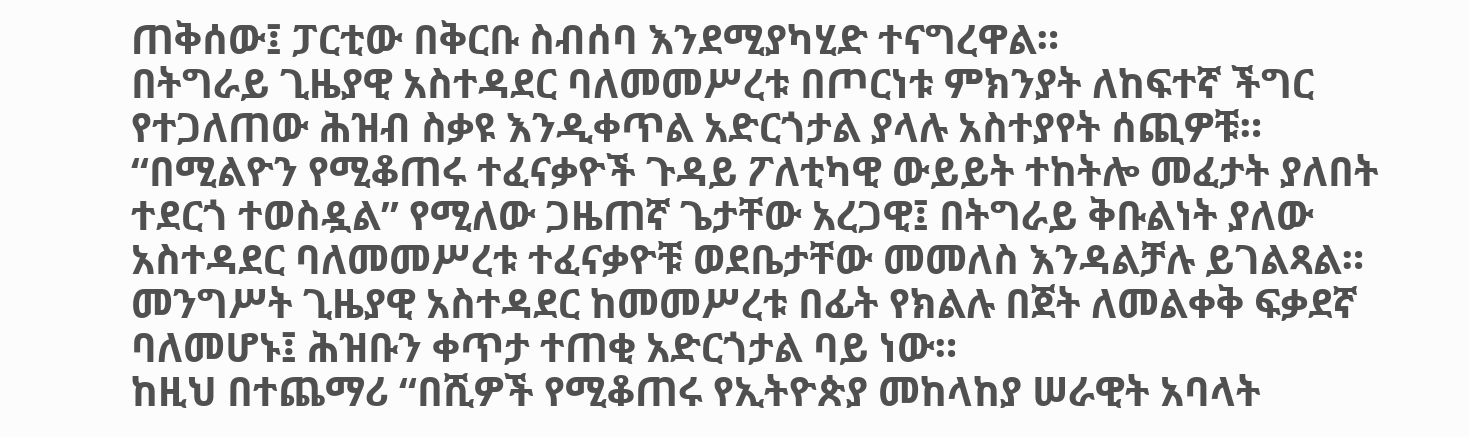ጠቅሰው፤ ፓርቲው በቅርቡ ስብሰባ እንደሚያካሂድ ተናግረዋል።
በትግራይ ጊዜያዊ አስተዳደር ባለመመሥረቱ በጦርነቱ ምክንያት ለከፍተኛ ችግር የተጋለጠው ሕዝብ ስቃዩ እንዲቀጥል አድርጎታል ያላሉ አስተያየት ሰጪዎቹ።
“በሚልዮን የሚቆጠሩ ተፈናቃዮች ጉዳይ ፖለቲካዊ ውይይት ተከትሎ መፈታት ያለበት ተደርጎ ተወስዷል” የሚለው ጋዜጠኛ ጌታቸው አረጋዊ፤ በትግራይ ቅቡልነት ያለው አስተዳደር ባለመመሥረቱ ተፈናቃዮቹ ወደቤታቸው መመለስ እንዳልቻሉ ይገልጻል።
መንግሥት ጊዜያዊ አስተዳደር ከመመሥረቱ በፊት የክልሉ በጀት ለመልቀቅ ፍቃደኛ ባለመሆኑ፤ ሕዝቡን ቀጥታ ተጠቂ አድርጎታል ባይ ነው።
ከዚህ በተጨማሪ “በሺዎች የሚቆጠሩ የኢትዮጵያ መከላከያ ሠራዊት አባላት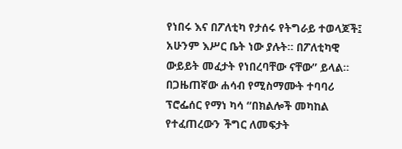የነበሩ እና በፖለቲካ የታሰሩ የትግራይ ተወላጆች፤ አሁንም እሥር ቤት ነው ያሉት። በፖለቲካዊ ውይይት መፈታት የነበረባቸው ናቸው” ይላል።
በጋዜጠኛው ሐሳብ የሚስማሙት ተባባሪ ፕሮፌሰር የማነ ካሳ “በክልሎች መካከል የተፈጠረውን ችግር ለመፍታት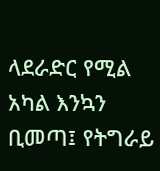ላደራድር የሚል አካል እንኳን ቢመጣ፤ የትግራይ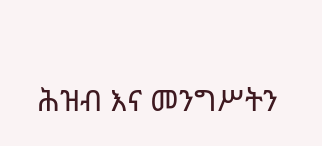ሕዝብ እና መንግሥትን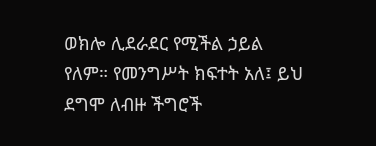ወክሎ ሊደራደር የሚችል ኃይል የለም። የመንግሥት ክፍተት አለ፤ ይህ ደግሞ ለብዙ ችግሮች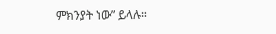ምክንያት ነው” ይላሉ።